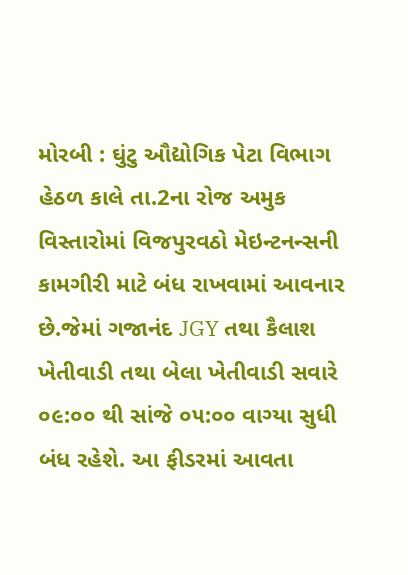મોરબી : ઘુંટુ ઔદ્યોગિક પેટા વિભાગ હેઠળ કાલે તા.2ના રોજ અમુક વિસ્તારોમાં વિજપુરવઠો મેઇન્ટનન્સની કામગીરી માટે બંધ રાખવામાં આવનાર છે.જેમાં ગજાનંદ JGY તથા કૈલાશ ખેતીવાડી તથા બેલા ખેતીવાડી સવારે ૦૯:૦૦ થી સાંજે ૦૫:૦૦ વાગ્યા સુધી બંધ રહેશે. આ ફીડરમાં આવતા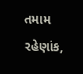તમામ રહેણાંક,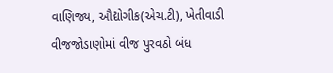વાણિજ્ય, ઔદ્યોગીક(એચ.ટી), ખેતીવાડી વીજજોડાણોમાં વીજ પુરવઠો બંધ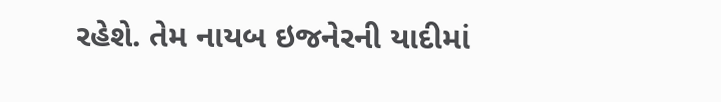રહેશે. તેમ નાયબ ઇજનેરની યાદીમાં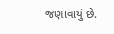જણાવાયું છે.